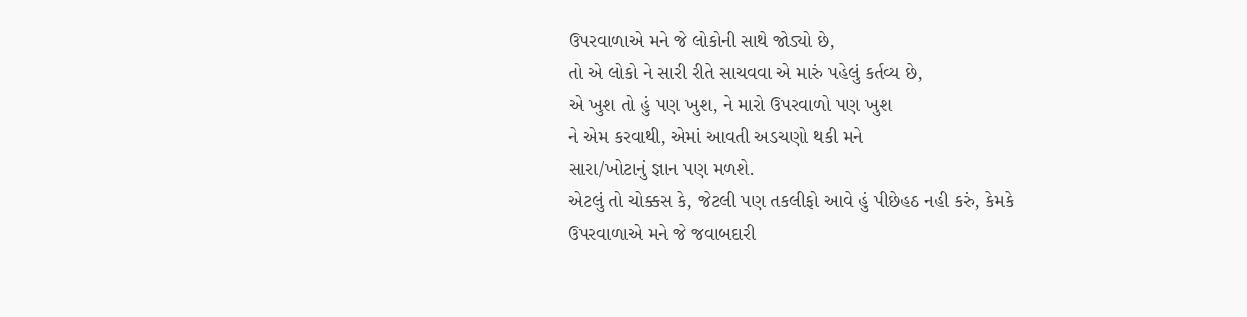ઉપરવાળાએ મને જે લોકોની સાથે જોડ્યો છે,
તો એ લોકો ને સારી રીતે સાચવવા એ મારું પહેલું કર્તવ્ય છે,
એ ખુશ તો હું પણ ખુશ, ને મારો ઉપરવાળો પણ ખુશ
ને એમ કરવાથી, એમાં આવતી અડચણો થકી મને
સારા/ખોટાનું જ્ઞાન પણ મળશે.
એટલું તો ચોક્કસ કે, જેટલી પણ તકલીફો આવે હું પીછેહઠ નહી કરું, કેમકે
ઉપરવાળાએ મને જે જવાબદારી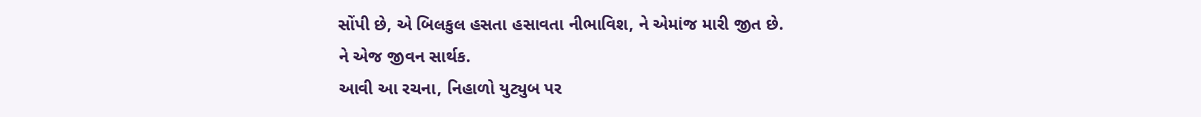સોંપી છે, એ બિલકુલ હસતા હસાવતા નીભાવિશ, ને એમાંજ મારી જીત છે.
ને એજ જીવન સાર્થક.
આવી આ રચના, નિહાળો યુટ્યુબ પર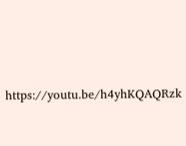https://youtu.be/h4yhKQAQRzk